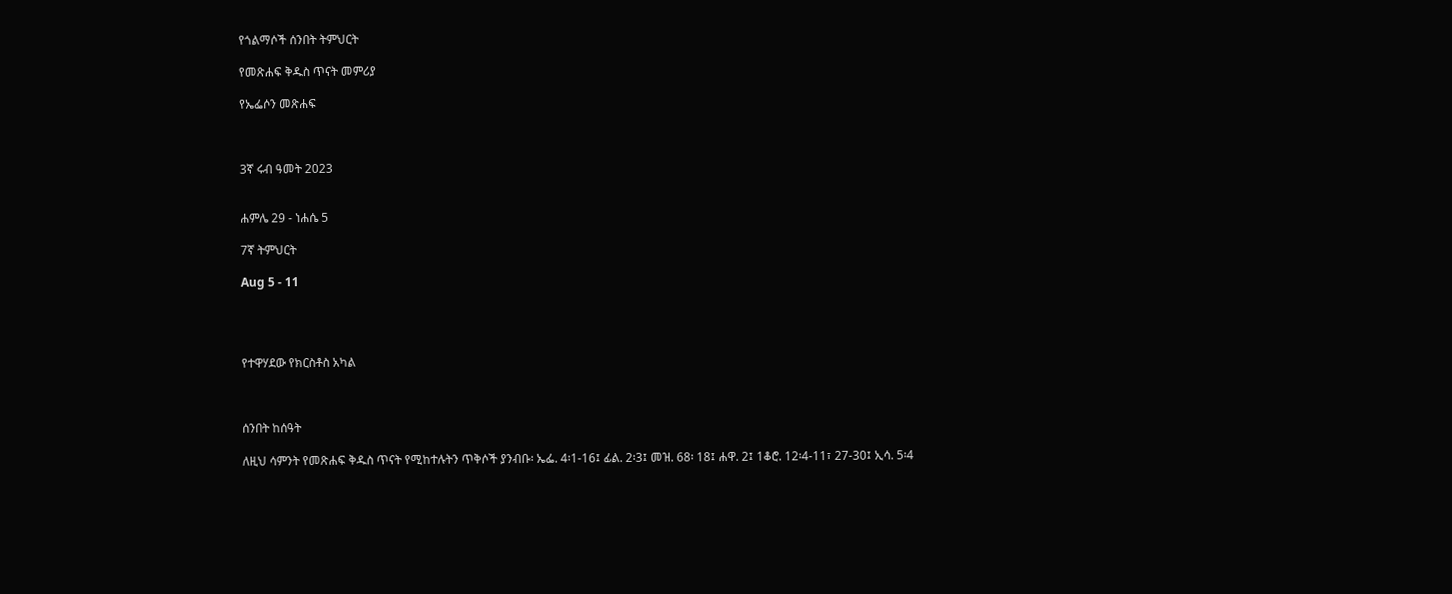የጎልማሶች ሰንበት ትምህርት

የመጽሐፍ ቅዱስ ጥናት መምሪያ

የኤፌሶን መጽሐፍ



3ኛ ሩብ ዓመት 2023


ሐምሌ 29 - ነሐሴ 5

7ኛ ትምህርት

Aug 5 - 11




የተዋሃደው የክርስቶስ አካል



ሰንበት ከሰዓት

ለዚህ ሳምንት የመጽሐፍ ቅዱስ ጥናት የሚከተሉትን ጥቅሶች ያንብቡ፡ ኤፌ. 4፡1-16፤ ፊል. 2፡3፤ መዝ. 68፡ 18፤ ሐዋ. 2፤ 1ቆሮ. 12፡4-11፣ 27-30፤ ኢሳ. 5፡4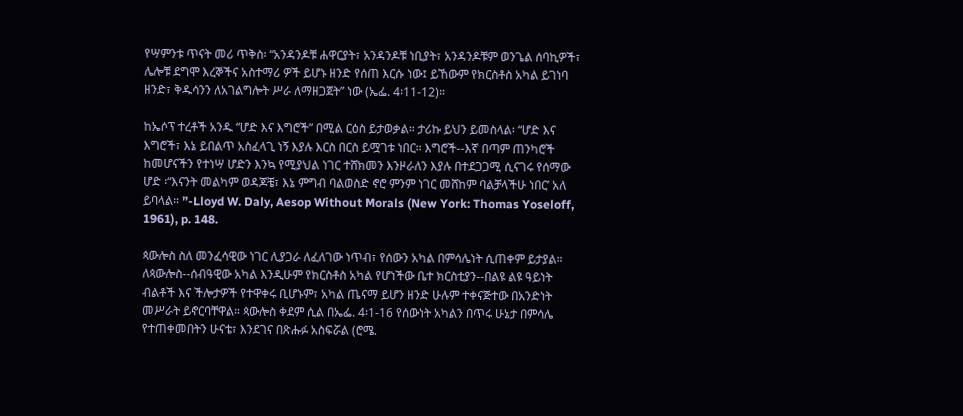የሣምንቱ ጥናት መሪ ጥቅስ፡ “አንዳንዶቹ ሐዋርያት፣ አንዳንዶቹ ነቢያት፣ አንዳንዶቹም ወንጌል ሰባኪዎች፣ ሌሎቹ ደግሞ እረኞችና አስተማሪ ዎች ይሆኑ ዘንድ የሰጠ እርሱ ነው፤ ይኸውም የክርስቶስ አካል ይገነባ ዘንድ፣ ቅዱሳንን ለአገልግሎት ሥራ ለማዘጋጀት” ነው (ኤፌ. 4፡11-12)።

ከኤሶፕ ተረቶች አንዱ “ሆድ እና እግሮች” በሚል ርዕስ ይታወቃል። ታሪኩ ይህን ይመስላል፡ “ሆድ እና እግሮች፣ እኔ ይበልጥ አስፈላጊ ነኝ እያሉ እርስ በርስ ይሟገቱ ነበር። እግሮች--እኛ በጣም ጠንካሮች ከመሆናችን የተነሣ ሆድን እንኳ የሚያህል ነገር ተሸክመን እንዞራለን እያሉ በተደጋጋሚ ሲናገሩ የሰማው ሆድ ፡“እናንት መልካም ወዳጆቼ፣ እኔ ምግብ ባልወስድ ኖሮ ምንም ነገር መሸከም ባልቻላችሁ ነበር’ አለ ይባላል። ”-Lloyd W. Daly, Aesop Without Morals (New York: Thomas Yoseloff, 1961), p. 148.

ጳውሎስ ስለ መንፈሳዊው ነገር ሊያጋራ ለፈለገው ነጥብ፣ የሰውን አካል በምሳሌነት ሲጠቀም ይታያል። ለጳውሎስ--ሰብዓዊው አካል እንዲሁም የክርስቶስ አካል የሆነችው ቤተ ክርስቲያን--በልዩ ልዩ ዓይነት ብልቶች እና ችሎታዎች የተዋቀሩ ቢሆኑም፣ አካል ጤናማ ይሆን ዘንድ ሁሉም ተቀናጅተው በአንድነት መሥራት ይኖርባቸዋል። ጳውሎስ ቀደም ሲል በኤፌ. 4፡1-16 የሰውነት አካልን በጥሩ ሁኔታ በምሳሌ የተጠቀመበትን ሁናቴ፣ እንደገና በጽሑፉ አስፍሯል (ሮሜ.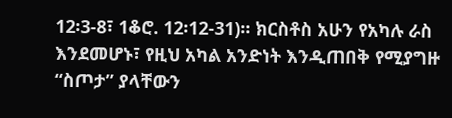12፡3-8፣ 1ቆሮ. 12፡12-31)። ክርስቶስ አሁን የአካሉ ራስ እንደመሆኑ፣ የዚህ አካል አንድነት እንዲጠበቅ የሚያግዙ “ስጦታ” ያላቸውን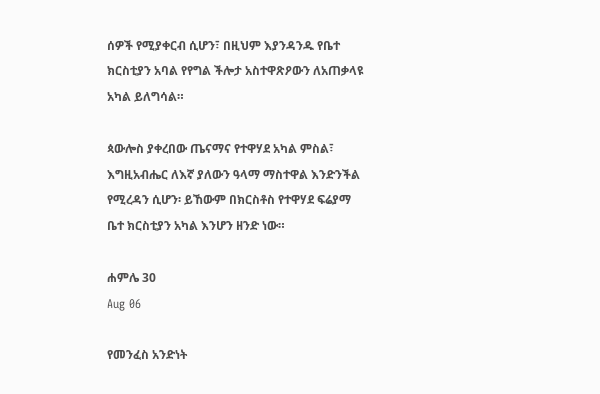ሰዎች የሚያቀርብ ሲሆን፣ በዚህም እያንዳንዱ የቤተ ክርስቲያን አባል የየግል ችሎታ አስተዋጽዖውን ለአጠቃላዩ አካል ይለግሳል።

ጳውሎስ ያቀረበው ጤናማና የተዋሃደ አካል ምስል፣ እግዚአብሔር ለእኛ ያለውን ዓላማ ማስተዋል እንድንችል የሚረዳን ሲሆን፡ ይኸውም በክርስቶስ የተዋሃደ ፍሬያማ ቤተ ክርስቲያን አካል እንሆን ዘንድ ነው።

ሐምሌ 30
Aug 06

የመንፈስ አንድነት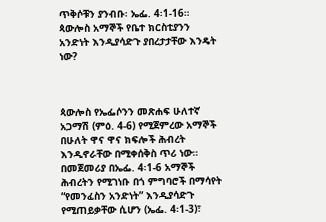ጥቅሶቹን ያንብቡ፡ ኤፌ. 4፡1-16። ጳውሎስ አማኞች የቤተ ክርስቲያንን አንድነት እንዲያሳድጉ ያበረታታቸው እንዴት ነው?



ጳውሎስ የኤፌሶንን መጽሐፍ ሁለተኛ አጋማሽ (ምዕ. 4-6) የሚጀምረው አማኞች በሁለት ዋና ዋና ክፍሎች ሕብረት እንዲኖራቸው በሚቀሰቅስ ጥሪ ነው። በመጀመሪያ በኤፌ. 4፡1-6 አማኞች ሕብረትን የሚገነቡ በጎ ምግባሮች በማሳየት “የመንፈስን አንድነት” እንዲያሳድጉ የሚጠይቃቸው ሲሆን (ኤፌ. 4፡1-3)፣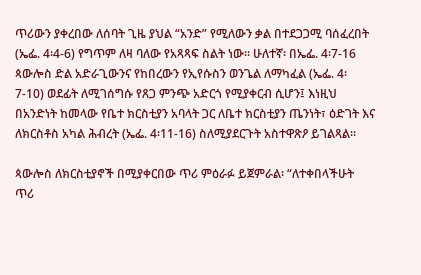ጥሪውን ያቀረበው ለሰባት ጊዜ ያህል “አንድ” የሚለውን ቃል በተደጋጋሚ ባሰፈረበት (ኤፌ. 4፡4-6) የግጥም ለዛ ባለው የአጻጻፍ ስልት ነው። ሁለተኛ፡ በኤፌ. 4፡7-16 ጳውሎስ ድል አድራጊውንና የከበረውን የኢየሱስን ወንጌል ለማካፈል (ኤፌ. 4፡7-10) ወደፊት ለሚገሰግሱ የጸጋ ምንጭ አድርጎ የሚያቀርብ ሲሆን፤ እነዚህ በአንድነት ከመላው የቤተ ክርስቲያን አባላት ጋር ለቤተ ክርስቲያን ጤንነት፣ ዕድገት እና ለክርስቶስ አካል ሕብረት (ኤፌ. 4፡11-16) ስለሚያደርጉት አስተዋጽዖ ይገልጻል።

ጳውሎስ ለክርስቲያኖች በሚያቀርበው ጥሪ ምዕራፉ ይጀምራል፡ “ለተቀበላችሁት ጥሪ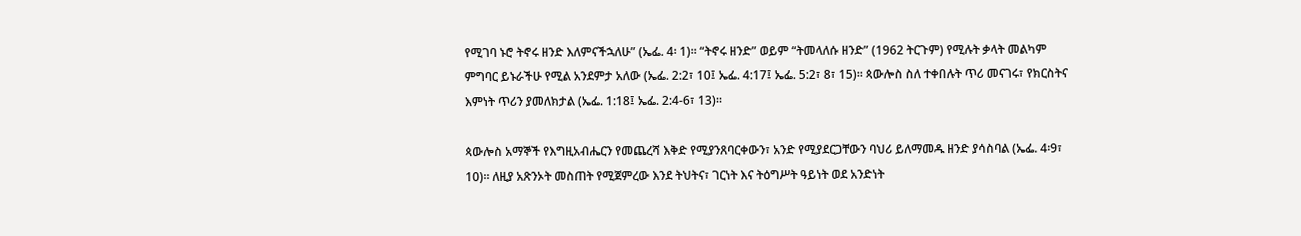የሚገባ ኑሮ ትኖሩ ዘንድ እለምናችኋለሁ” (ኤፌ. 4፡ 1)። “ትኖሩ ዘንድ” ወይም “ትመላለሱ ዘንድ” (1962 ትርጉም) የሚሉት ቃላት መልካም ምግባር ይኑራችሁ የሚል አንደምታ አለው (ኤፌ. 2:2፣ 10፤ ኤፌ. 4:17፤ ኤፌ. 5:2፣ 8፣ 15)። ጳውሎስ ስለ ተቀበሉት ጥሪ መናገሩ፣ የክርስትና እምነት ጥሪን ያመለክታል (ኤፌ. 1:18፤ ኤፌ. 2:4-6፣ 13)።

ጳውሎስ አማኞች የእግዚአብሔርን የመጨረሻ እቅድ የሚያንጸባርቀውን፣ አንድ የሚያደርጋቸውን ባህሪ ይለማመዱ ዘንድ ያሳስባል (ኤፌ. 4፡9፣ 10)። ለዚያ አጽንኦት መስጠት የሚጀምረው እንደ ትህትና፣ ገርነት እና ትዕግሥት ዓይነት ወደ አንድነት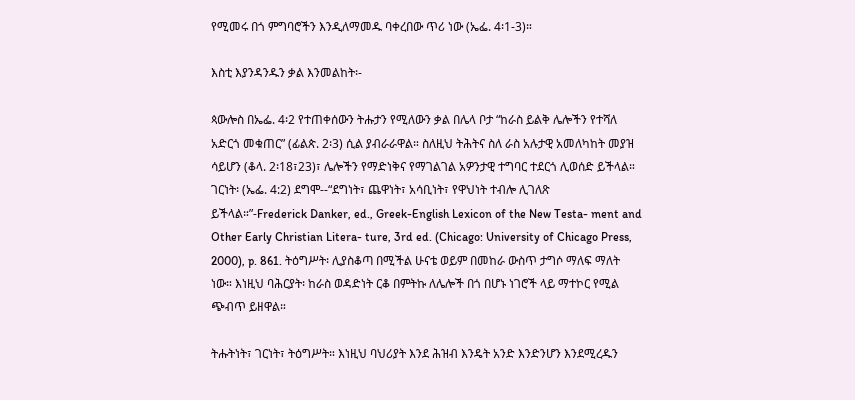የሚመሩ በጎ ምግባሮችን እንዲለማመዱ ባቀረበው ጥሪ ነው (ኤፌ. 4፡1-3)።

እስቲ እያንዳንዱን ቃል እንመልከት፡-

ጳውሎስ በኤፌ. 4፡2 የተጠቀሰውን ትሑታን የሚለውን ቃል በሌላ ቦታ “ከራስ ይልቅ ሌሎችን የተሻለ አድርጎ መቁጠር” (ፊልጵ. 2፡3) ሲል ያብራራዋል። ስለዚህ ትሕትና ስለ ራስ አሉታዊ አመለካከት መያዝ ሳይሆን (ቆላ. 2፡18፣23)፣ ሌሎችን የማድነቅና የማገልገል አዎንታዊ ተግባር ተደርጎ ሊወሰድ ይችላል። ገርነት፡ (ኤፌ. 4:2) ደግሞ--“ደግነት፣ ጨዋነት፣ አሳቢነት፣ የዋህነት ተብሎ ሊገለጽ ይችላል።”-Frederick Danker, ed., Greek-English Lexicon of the New Testa- ment and Other Early Christian Litera- ture, 3rd ed. (Chicago: University of Chicago Press, 2000), p. 861. ትዕግሥት፡ ሊያስቆጣ በሚችል ሁናቴ ወይም በመከራ ውስጥ ታግሶ ማለፍ ማለት ነው። እነዚህ ባሕርያት፡ ከራስ ወዳድነት ርቆ በምትኩ ለሌሎች በጎ በሆኑ ነገሮች ላይ ማተኮር የሚል ጭብጥ ይዘዋል።

ትሑትነት፣ ገርነት፣ ትዕግሥት። እነዚህ ባህሪያት እንደ ሕዝብ እንዴት አንድ እንድንሆን እንደሚረዱን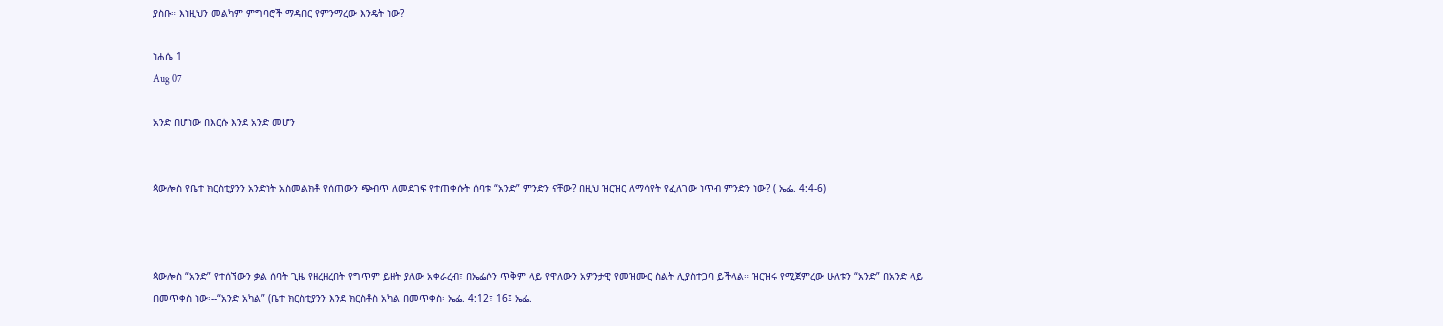ያስቡ። እነዚህን መልካም ምግባሮች ማዳበር የምንማረው እንዴት ነው?

ነሐሴ 1
Aug 07

አንድ በሆነው በእርሱ እንደ አንድ መሆን


ጳውሎስ የቤተ ክርስቲያንን አንድነት አስመልክቶ የሰጠውን ጭብጥ ለመደገፍ የተጠቀሱት ሰባቱ “አንድ” ምንድን ናቸው? በዚህ ዝርዝር ለማሳየት የፈለገው ነጥብ ምንድን ነው? ( ኤፌ. 4:4-6)



ጳውሎስ “አንድ” የተሰኘውን ቃል ሰባት ጊዜ የዘረዘረበት የግጥም ይዘት ያለው አቀራረብ፣ በኤፌሶን ጥቅም ላይ የዋለውን አዎንታዊ የመዝሙር ስልት ሊያስተጋባ ይችላል። ዝርዝሩ የሚጀምረው ሁለቱን “አንድ” በአንድ ላይ በመጥቀስ ነው፡--“አንድ አካል” (ቤተ ክርስቲያንን እንደ ክርስቶስ አካል በመጥቀስ፡ ኤፌ. 4:12፣ 16፤ ኤፌ.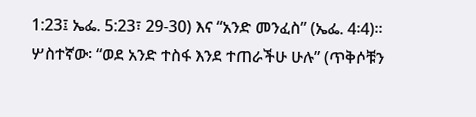1:23፤ ኤፌ. 5:23፣ 29-30) እና “አንድ መንፈስ” (ኤፌ. 4፡4)። ሦስተኛው፡ “ወደ አንድ ተስፋ እንደ ተጠራችሁ ሁሉ” (ጥቅሶቹን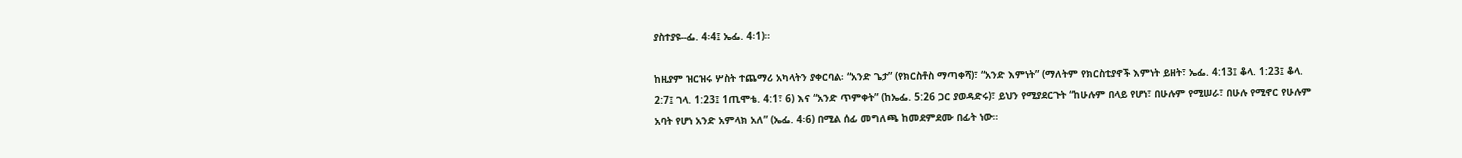ያስተያዩ--ፌ. 4፡4፤ ኤፌ. 4፡1)።

ከዚያም ዝርዝሩ ሦስት ተጨማሪ አካላትን ያቀርባል፡ “አንድ ጌታ” (የክርስቶስ ማጣቀሻ)፣ “አንድ እምነት” (ማለትም የክርስቲያኖች እምነት ይዘት፣ ኤፌ. 4:13፤ ቆላ. 1:23፤ ቆላ. 2:7፤ ገላ. 1:23፤ 1ጢሞቴ. 4:1፣ 6) እና “አንድ ጥምቀት” (ከኤፌ. 5:26 ጋር ያወዳድሩ)፣ ይህን የሚያደርጉት “ከሁሉም በላይ የሆነ፣ በሁሉም የሚሠራ፣ በሁሉ የሚኖር የሁሉም አባት የሆነ አንድ አምላክ አለ” (ኤፌ. 4፡6) በሚል ሰፊ መግለጫ ከመደምደሙ በፊት ነው።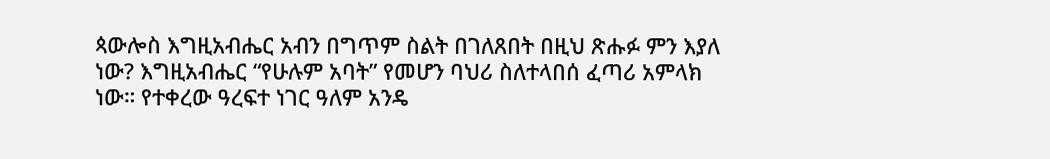ጳውሎስ እግዚአብሔር አብን በግጥም ስልት በገለጸበት በዚህ ጽሑፉ ምን እያለ ነው? እግዚአብሔር “የሁሉም አባት” የመሆን ባህሪ ስለተላበሰ ፈጣሪ አምላክ ነው። የተቀረው ዓረፍተ ነገር ዓለም አንዴ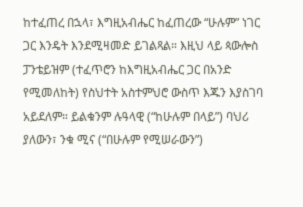ከተፈጠረ በኋላ፣ እግዚአብሔር ከፈጠረው “ሁሉም” ነገር ጋር እንዴት እንደሚዛመድ ይገልጻል። እዚህ ላይ ጳውሎስ ፓንቴይዝም (ተፈጥሮን ከእግዚአብሔር ጋር በአንድ የሚመለከት) የስህተት አስተምህሮ ውስጥ እጁን እያስገባ አይደለም። ይልቁንም ሉዓላዊ (“ከሁሉም በላይ”) ባህሪ ያለውን፣ ንቁ ሚና (“በሁሉም የሚሠራውን”)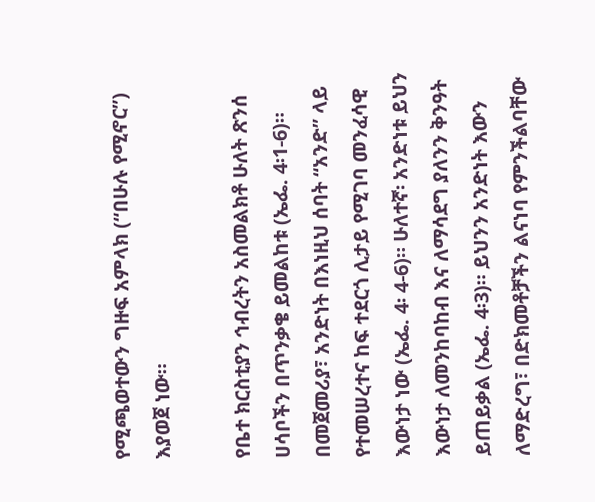የሚጫወተውን ግዙፍ አምላክ (“በሁሉ የሚኖር”) እያወጀ ነው።

የቤተ ክርስቲያን ኅብረትን አስመልክቶ ሁለት ጽንሰ ሀሳቦችን በጥንቃቄ ይመልከቱ (ኤፌ. 4፡1-6)። በመጀመሪያ፣ አንድነት በእነዚህ ሰባት “አንድ” ላይ የተመሠረተና ከፍ ተደርጎ ሊታይ የሚገባ መንፈሳዊ እውነታ ነው (ኤፌ. 4፡ 4-6)። ሁለተኛ፡ አንድነቱ ይህን እውነታ ለመንከባከብ እና ለማሳደግ ያለንን ቅንዓት ይጠይቃል (ኤፌ. 4፡3)። ይህንን አንድነት እውን ለማድረግ፣ በድክመቶቻችን ልናነባ የምንችልባቸው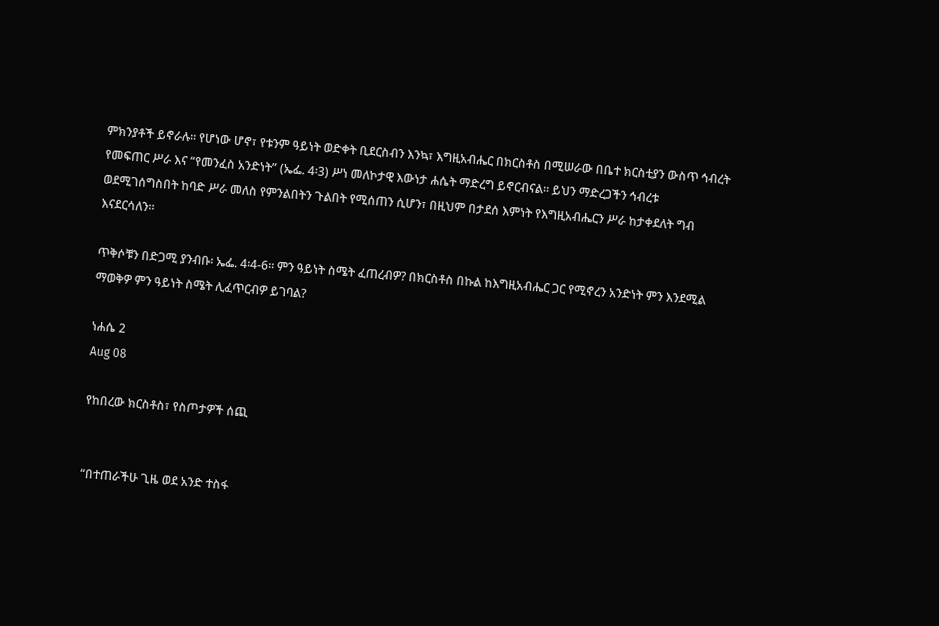ምክንያቶች ይኖራሉ። የሆነው ሆኖ፣ የቱንም ዓይነት ወድቀት ቢደርስብን እንኳ፣ እግዚአብሔር በክርስቶስ በሚሠራው በቤተ ክርስቲያን ውስጥ ኅብረት የመፍጠር ሥራ እና “የመንፈስ አንድነት” (ኤፌ. 4፡3) ሥነ መለኮታዊ እውነታ ሐሴት ማድረግ ይኖርብናል። ይህን ማድረጋችን ኅብረቱ ወደሚገሰግስበት ከባድ ሥራ መለስ የምንልበትን ጉልበት የሚሰጠን ሲሆን፣ በዚህም በታደሰ እምነት የእግዚአብሔርን ሥራ ከታቀደለት ግብ እናደርሳለን።

ጥቅሶቹን በድጋሚ ያንብቡ፡ ኤፌ. 4፡4-6። ምን ዓይነት ስሜት ፈጠረብዎ? በክርስቶስ በኩል ከእግዚአብሔር ጋር የሚኖረን አንድነት ምን እንደሚል ማወቅዎ ምን ዓይነት ስሜት ሊፈጥርብዎ ይገባል?

ነሐሴ 2
Aug 08

የከበረው ክርስቶስ፣ የስጦታዎች ሰጪ


“በተጠራችሁ ጊዜ ወደ አንድ ተስፋ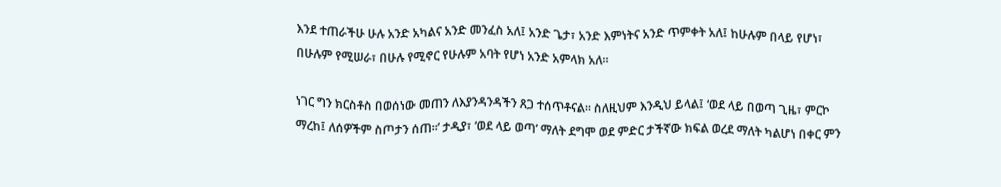እንደ ተጠራችሁ ሁሉ አንድ አካልና አንድ መንፈስ አለ፤ አንድ ጌታ፣ አንድ እምነትና አንድ ጥምቀት አለ፤ ከሁሉም በላይ የሆነ፣ በሁሉም የሚሠራ፣ በሁሉ የሚኖር የሁሉም አባት የሆነ አንድ አምላክ አለ።

ነገር ግን ክርስቶስ በወሰነው መጠን ለእያንዳንዳችን ጸጋ ተሰጥቶናል። ስለዚህም እንዲህ ይላል፤ ‘ወደ ላይ በወጣ ጊዜ፣ ምርኮ ማረከ፤ ለሰዎችም ስጦታን ሰጠ።’ ታዲያ፣ ‘ወደ ላይ ወጣ’ ማለት ደግሞ ወደ ምድር ታችኛው ክፍል ወረደ ማለት ካልሆነ በቀር ምን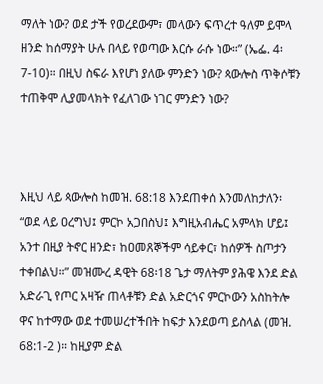ማለት ነው? ወደ ታች የወረደውም፣ መላውን ፍጥረተ ዓለም ይሞላ ዘንድ ከሰማያት ሁሉ በላይ የወጣው እርሱ ራሱ ነው።” (ኤፌ. 4፡7-10)። በዚህ ስፍራ እየሆነ ያለው ምንድን ነው? ጳውሎስ ጥቅሶቹን ተጠቅሞ ሊያመላክት የፈለገው ነገር ምንድን ነው?



እዚህ ላይ ጳውሎስ ከመዝ. 68:18 እንደጠቀሰ እንመለከታለን፡ “ወደ ላይ ዐረግህ፤ ምርኮ አጋበስህ፤ እግዚአብሔር አምላክ ሆይ፤ አንተ በዚያ ትኖር ዘንድ፣ ከዐመጸኞችም ሳይቀር፣ ከሰዎች ስጦታን ተቀበልህ።” መዝሙረ ዳዊት 68፡18 ጌታ ማለትም ያሕዌ እንደ ድል አድራጊ የጦር አዛዥ ጠላቶቹን ድል አድርጎና ምርኮውን አስከትሎ ዋና ከተማው ወደ ተመሠረተችበት ከፍታ እንደወጣ ይስላል (መዝ. 68:1-2 )። ከዚያም ድል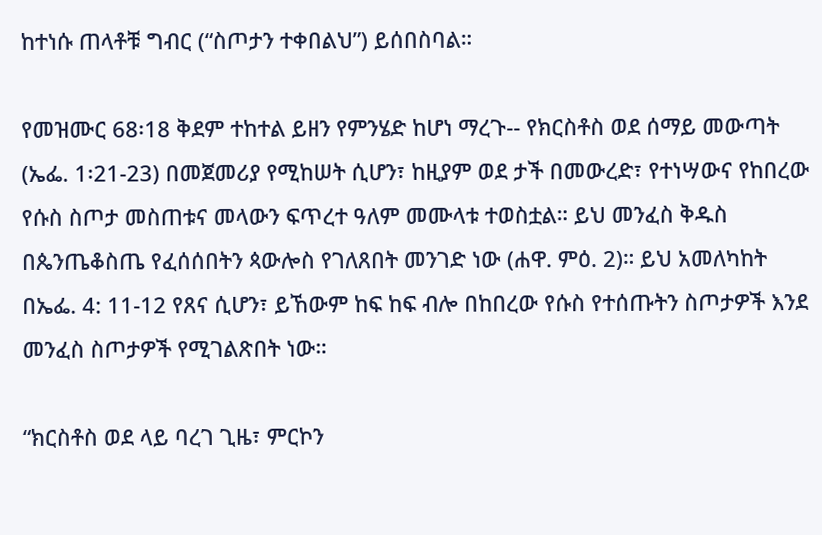ከተነሱ ጠላቶቹ ግብር (“ስጦታን ተቀበልህ”) ይሰበስባል።

የመዝሙር 68፡18 ቅደም ተከተል ይዘን የምንሄድ ከሆነ ማረጉ-- የክርስቶስ ወደ ሰማይ መውጣት (ኤፌ. 1፡21-23) በመጀመሪያ የሚከሠት ሲሆን፣ ከዚያም ወደ ታች በመውረድ፣ የተነሣውና የከበረው የሱስ ስጦታ መስጠቱና መላውን ፍጥረተ ዓለም መሙላቱ ተወስቷል። ይህ መንፈስ ቅዱስ በጴንጤቆስጤ የፈሰሰበትን ጳውሎስ የገለጸበት መንገድ ነው (ሐዋ. ምዕ. 2)። ይህ አመለካከት በኤፌ. 4: 11-12 የጸና ሲሆን፣ ይኸውም ከፍ ከፍ ብሎ በከበረው የሱስ የተሰጡትን ስጦታዎች እንደ መንፈስ ስጦታዎች የሚገልጽበት ነው።

“ክርስቶስ ወደ ላይ ባረገ ጊዜ፣ ምርኮን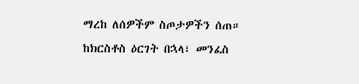ማረከ ለሰዎችም ስጦታዎችን ሰጠ። ከክርስቶስ ዕርገት በኋላ፣ መንፈስ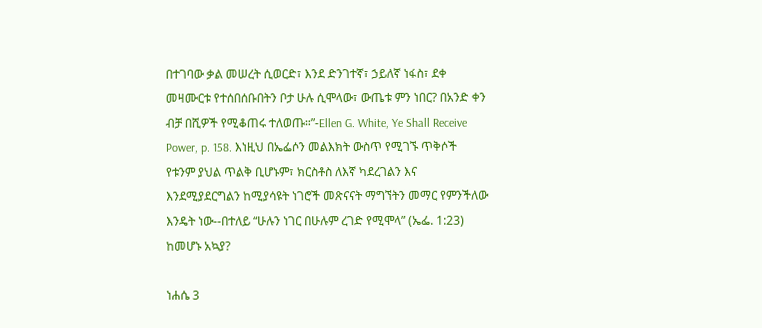በተገባው ቃል መሠረት ሲወርድ፣ እንደ ድንገተኛ፣ ኃይለኛ ነፋስ፣ ደቀ መዛሙርቱ የተሰበሰቡበትን ቦታ ሁሉ ሲሞላው፣ ውጤቱ ምን ነበር? በአንድ ቀን ብቻ በሺዎች የሚቆጠሩ ተለወጡ።”-Ellen G. White, Ye Shall Receive Power, p. 158. እነዚህ በኤፌሶን መልእክት ውስጥ የሚገኙ ጥቅሶች የቱንም ያህል ጥልቅ ቢሆኑም፣ ክርስቶስ ለእኛ ካደረገልን እና እንደሚያደርግልን ከሚያሳዩት ነገሮች መጽናናት ማግኘትን መማር የምንችለው እንዴት ነው--በተለይ “ሁሉን ነገር በሁሉም ረገድ የሚሞላ” (ኤፌ. 1:23) ከመሆኑ አኳያ?

ነሐሴ 3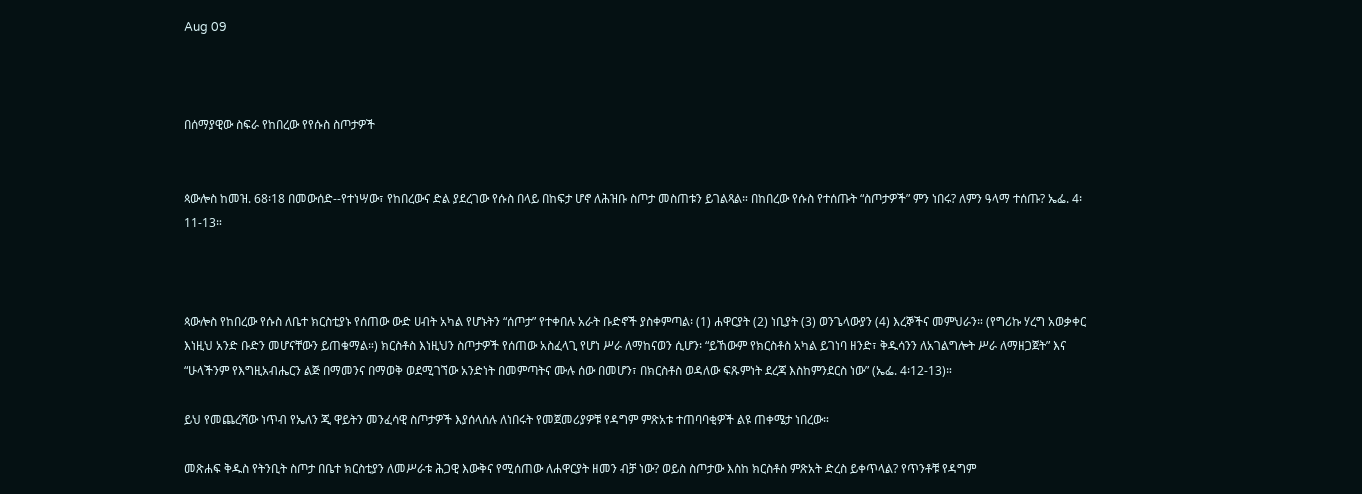Aug 09



በሰማያዊው ስፍራ የከበረው የየሱስ ስጦታዎች


ጳውሎስ ከመዝ. 68፡18 በመውሰድ--የተነሣው፣ የከበረውና ድል ያደረገው የሱስ በላይ በከፍታ ሆኖ ለሕዝቡ ስጦታ መስጠቱን ይገልጻል። በከበረው የሱስ የተሰጡት “ስጦታዎች” ምን ነበሩ? ለምን ዓላማ ተሰጡ? ኤፌ. 4፡11-13።



ጳውሎስ የከበረው የሱስ ለቤተ ክርስቲያኑ የሰጠው ውድ ሀብት አካል የሆኑትን “ሰጦታ” የተቀበሉ አራት ቡድኖች ያስቀምጣል፡ (1) ሐዋርያት (2) ነቢያት (3) ወንጌላውያን (4) እረኞችና መምህራን። (የግሪኩ ሃረግ አወቃቀር እነዚህ አንድ ቡድን መሆናቸውን ይጠቁማል።) ክርስቶስ እነዚህን ስጦታዎች የሰጠው አስፈላጊ የሆነ ሥራ ለማከናወን ሲሆን፡ “ይኸውም የክርስቶስ አካል ይገነባ ዘንድ፣ ቅዱሳንን ለአገልግሎት ሥራ ለማዘጋጀት” እና “ሁላችንም የእግዚአብሔርን ልጅ በማመንና በማወቅ ወደሚገኘው አንድነት በመምጣትና ሙሉ ሰው በመሆን፣ በክርስቶስ ወዳለው ፍጹምነት ደረጃ እስከምንደርስ ነው” (ኤፌ. 4፡12-13)።

ይህ የመጨረሻው ነጥብ የኤለን ጂ ዋይትን መንፈሳዊ ስጦታዎች እያሰላሰሉ ለነበሩት የመጀመሪያዎቹ የዳግም ምጽአቱ ተጠባባቂዎች ልዩ ጠቀሜታ ነበረው።

መጽሐፍ ቅዱስ የትንቢት ስጦታ በቤተ ክርስቲያን ለመሥራቱ ሕጋዊ እውቅና የሚሰጠው ለሐዋርያት ዘመን ብቻ ነው? ወይስ ስጦታው እስከ ክርስቶስ ምጽአት ድረስ ይቀጥላል? የጥንቶቹ የዳግም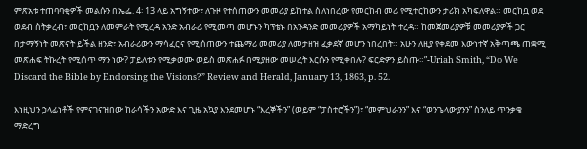ምጽአቱ ተጠባባቂዎች መልሱን በኤፌ. 4፡ 13 ላይ አግኝተው፣ ለጉዞ የተሰጠውን መመሪያ ይከተል ስለነበረው የመርከብ መሪ የሚተርከውን ታሪክ አካፍለዋል። መርከቧ ወደ ወደብ ስትቃረብ፣ መርከቧን ለመምራት የሚረዳ አንድ አብራሪ የሚመጣ መሆኑን ካፕቴኑ በአንዳንድ መመሪያዎች አማካይነት ተረዳ። ከመጀመሪያዎቹ መመሪያዎች ጋር በታማኝነት መጽናት ይችል ዘንድ፣ አብራሪውን ማሳፈርና የሚሰጠውን ተጨማሪ መመሪያ ለመታዘዝ ፈቃደኛ መሆን ነበረበት። አሁን ለዚያ የቀደመ እውነተኛ አቅጣጫ ጠቋሚ መጽሐፍ ትኩረት የሚሰጥ ማን ነው? ፓይለቱን የሚቃወሙ ወይስ መጽሐፉ በሚያዘው መሠረት እርሱን የሚቀበሉ? ፍርድዎን ይስጡ።”-Uriah Smith, “Do We Discard the Bible by Endorsing the Visions?” Review and Herald, January 13, 1863, p. 52.

እነዚህን ኃላፊነቶች የምናገናዝበው ከራሳችን አውድ እና ጊዜ አኳያ እንደመሆኑ “እረኞችን” (ወይም “ፓስተሮችን”)፣ “መምህራንን” እና “ወንጌላውያንን” ስንለይ ጥንቃቄ ማድረግ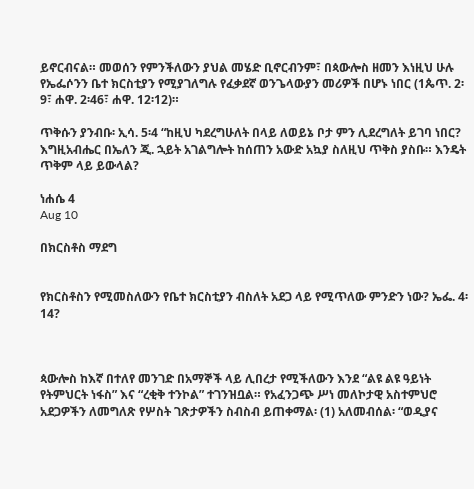ይኖርብናል። መወሰን የምንችለውን ያህል መሄድ ቢኖርብንም፣ በጳውሎስ ዘመን እነዚህ ሁሉ የኤፌሶንን ቤተ ክርስቲያን የሚያገለግሉ የፈቃደኛ ወንጌላውያን መሪዎች በሆኑ ነበር (1ጴጥ. 2፡9፣ ሐዋ. 2፡46፣ ሐዋ. 12፡12)።

ጥቅሱን ያንብቡ፡ ኢሳ. 5፡4 “ከዚህ ካደረግሁለት በላይ ለወይኔ ቦታ ምን ሊደረግለት ይገባ ነበር? እግዚአብሔር በኤለን ጂ. ኋይት አገልግሎት ከሰጠን አውድ አኳያ ስለዚህ ጥቅስ ያስቡ። እንዴት ጥቅም ላይ ይውላል?

ነሐሴ 4
Aug 10

በክርስቶስ ማደግ


የክርስቶስን የሚመስለውን የቤተ ክርስቲያን ብስለት አደጋ ላይ የሚጥለው ምንድን ነው? ኤፌ. 4፡14?



ጳውሎስ ከእኛ በተለየ መንገድ በአማኞች ላይ ሊበረታ የሚችለውን እንደ “ልዩ ልዩ ዓይነት የትምህርት ነፋስ” እና “ረቂቅ ተንኮል” ተገንዝቧል። የአፈንጋጭ ሥነ መለኮታዊ አስተምህሮ አደጋዎችን ለመግለጽ የሦስት ገጽታዎችን ስብስብ ይጠቀማል፡ (1) አለመብሰል፡ “ወዲያና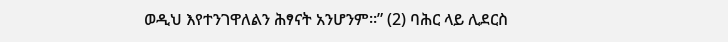ወዲህ እየተንገዋለልን ሕፃናት አንሆንም።” (2) ባሕር ላይ ሊደርስ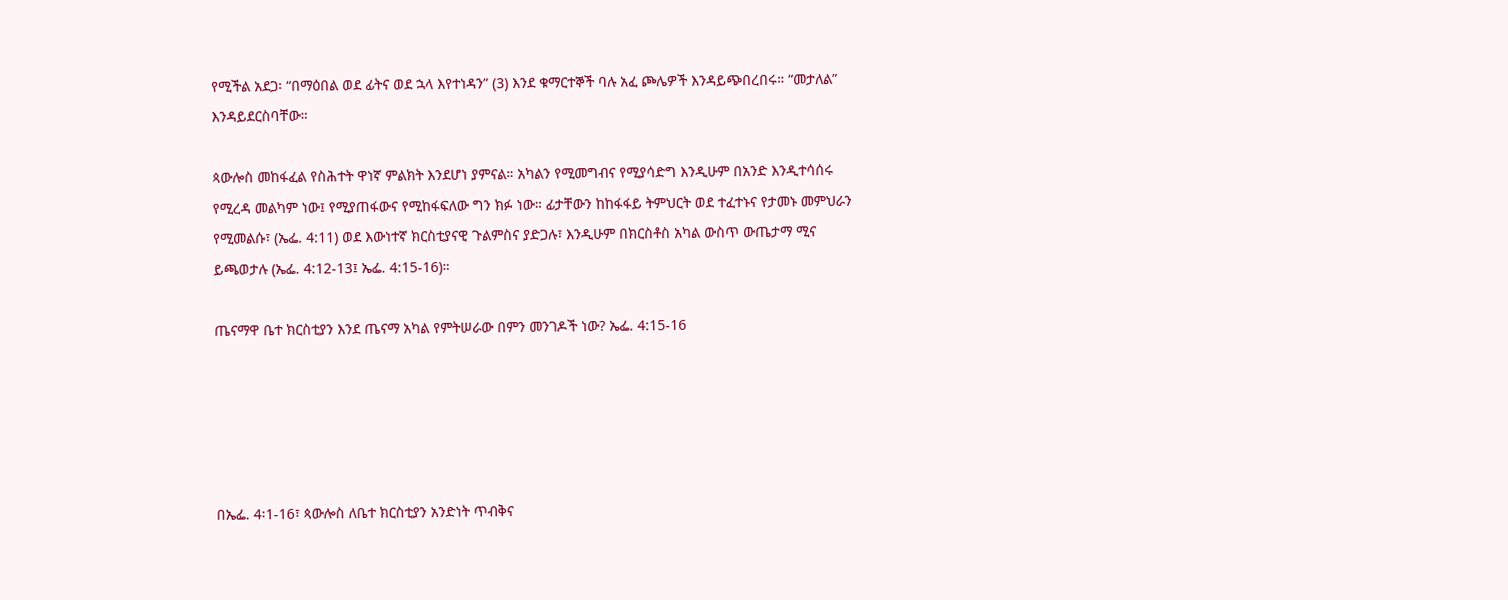የሚችል አደጋ፡ “በማዕበል ወደ ፊትና ወደ ኋላ እየተነዳን” (3) እንደ ቁማርተኞች ባሉ አፈ ጮሌዎች እንዳይጭበረበሩ። “መታለል” እንዳይደርስባቸው።

ጳውሎስ መከፋፈል የስሕተት ዋነኛ ምልክት እንደሆነ ያምናል። አካልን የሚመግብና የሚያሳድግ እንዲሁም በአንድ እንዲተሳሰሩ የሚረዳ መልካም ነው፤ የሚያጠፋውና የሚከፋፍለው ግን ክፉ ነው። ፊታቸውን ከከፋፋይ ትምህርት ወደ ተፈተኑና የታመኑ መምህራን የሚመልሱ፣ (ኤፌ. 4:11) ወደ እውነተኛ ክርስቲያናዊ ጉልምስና ያድጋሉ፣ እንዲሁም በክርስቶስ አካል ውስጥ ውጤታማ ሚና ይጫወታሉ (ኤፌ. 4:12-13፤ ኤፌ. 4:15-16)።

ጤናማዋ ቤተ ክርስቲያን እንደ ጤናማ አካል የምትሠራው በምን መንገዶች ነው? ኤፌ. 4:15-16





በኤፌ. 4፡1-16፣ ጳውሎስ ለቤተ ክርስቲያን አንድነት ጥብቅና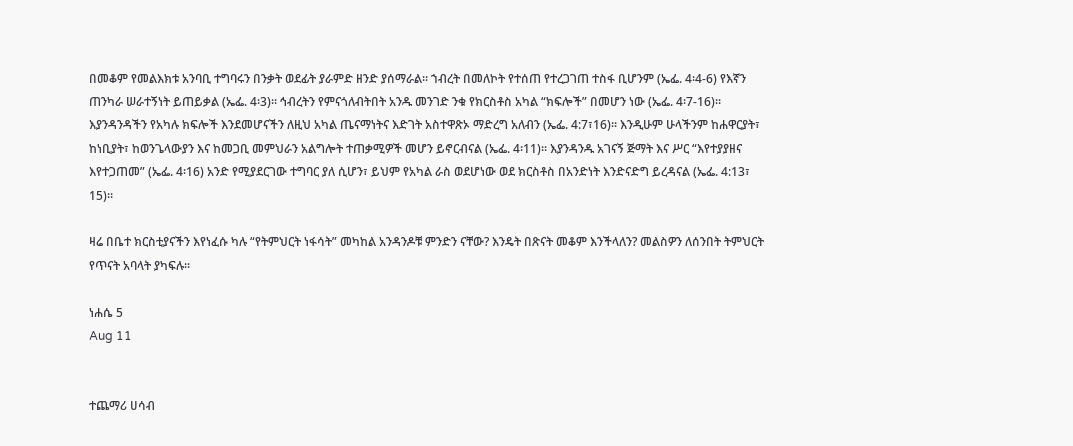በመቆም የመልእክቱ አንባቢ ተግባሩን በንቃት ወደፊት ያራምድ ዘንድ ያሰማራል። ኀብረት በመለኮት የተሰጠ የተረጋገጠ ተስፋ ቢሆንም (ኤፌ. 4፡4-6) የእኛን ጠንካራ ሠራተኝነት ይጠይቃል (ኤፌ. 4፡3)። ኅብረትን የምናጎለብትበት አንዱ መንገድ ንቁ የክርስቶስ አካል “ክፍሎች” በመሆን ነው (ኤፌ. 4፡7-16)። እያንዳንዳችን የአካሉ ክፍሎች እንደመሆናችን ለዚህ አካል ጤናማነትና እድገት አስተዋጽኦ ማድረግ አለብን (ኤፌ. 4:7፣16)። እንዲሁም ሁላችንም ከሐዋርያት፣ ከነቢያት፣ ከወንጌላውያን እና ከመጋቢ መምህራን አልግሎት ተጠቃሚዎች መሆን ይኖርብናል (ኤፌ. 4፡11)። እያንዳንዱ አገናኝ ጅማት እና ሥር “እየተያያዘና እየተጋጠመ” (ኤፌ. 4፡16) አንድ የሚያደርገው ተግባር ያለ ሲሆን፣ ይህም የአካል ራስ ወደሆነው ወደ ክርስቶስ በአንድነት እንድናድግ ይረዳናል (ኤፌ. 4:13፣ 15)።

ዛሬ በቤተ ክርስቲያናችን እየነፈሱ ካሉ “የትምህርት ነፋሳት” መካከል አንዳንዶቹ ምንድን ናቸው? እንዴት በጽናት መቆም እንችላለን? መልስዎን ለሰንበት ትምህርት የጥናት አባላት ያካፍሉ።

ነሐሴ 5
Aug 11


ተጨማሪ ሀሳብ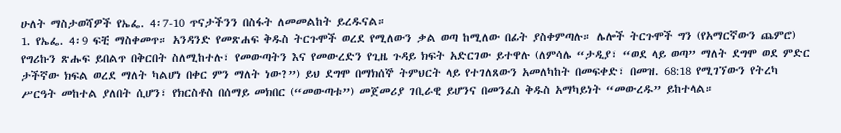ሁለት ማስታወሻዎች የኤፌ. 4፡7-10 ጥናታችንን በስፋት ለመመልከት ይረዱናል።
1. የኤፌ. 4፡9 ፍቺ ማስቀመጥ። አንዳንድ የመጽሐፍ ቅዱስ ትርጉሞች ወረደ የሚለውን ቃል ወጣ ከሚለው በፊት ያስቀምጣሉ። ሌሎች ትርጉሞች ግን (የአማርኛውን ጨምሮ) የግሪኩን ጽሑፍ ይበልጥ በቅርበት ስለሚከተሉ፣ የመውጣትን እና የመውረድን የጊዜ ጉዳይ ክፍት አድርገው ይተዋሉ (ለምሳሌ “ታዲያ፣ “ወደ ላይ ወጣ” ማለት ደግሞ ወደ ምድር ታችኛው ክፍል ወረደ ማለት ካልሆነ በቀር ምን ማለት ነው?”) ይህ ደግሞ በማክሰኞ ትምህርት ላይ የተገለጸውን አመለካከት በመፍቀድ፣ በመዝ. 68:18 የሚገኘውን የትረካ ሥርዓት መከተል ያለበት ሲሆን፣ የክርስቶስ በሰማይ መክበር (“መውጣቱ”) መጀመሪያ ገቢራዊ ይሆንና በመንፈስ ቅዱስ አማካይነት “መውረዱ” ይከተላል።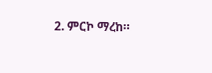2. ምርኮ ማረከ።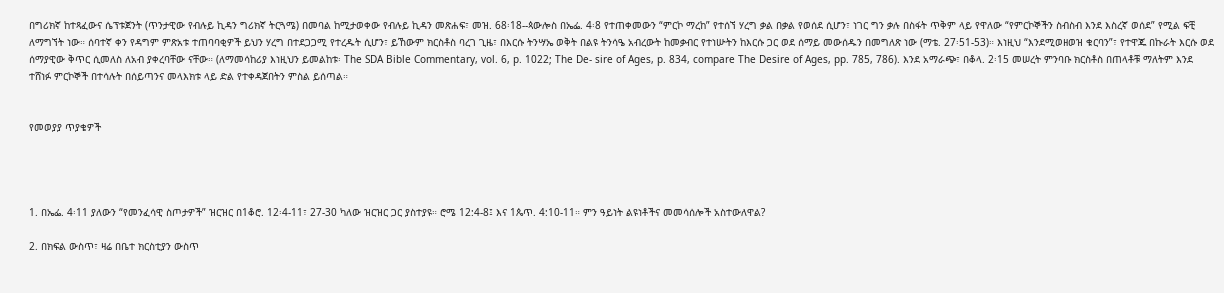በግሪክኛ ከተጻፈውና ሴፕቱጀንት (ጥንታዊው የብሉይ ኪዳን ግሪክኛ ትርጓሜ) በመባል ከሚታወቀው የብሉይ ኪዳን መጽሐፍ፣ መዝ. 68፡18--ጳውሎስ በኤፌ. 4፡8 የተጠቀመውን “ምርኮ ማረከ” የተሰኘ ሃረግ ቃል በቃል የወሰደ ሲሆን፣ ነገር ግን ቃሉ በስፋት ጥቅም ላይ የዋለው “የምርኮኞችን ስብስብ እንደ እስረኛ ወሰደ” የሚል ፍቺ ለማግኘት ነው። ሰባተኛ ቀን የዳግም ምጽአቱ ተጠባባቂዎች ይህን ሃረግ በተደጋጋሚ የተረዱት ሲሆን፣ ይኸውም ክርስቶስ ባረገ ጊዜ፣ በእርሱ ትንሣኤ ወቅት በልዩ ትንሳዔ አብረውት ከመቃብር የተነሡትን ከእርሱ ጋር ወደ ሰማይ መውሰዱን በመግለጽ ነው (ማቴ. 27፡51-53)። እነዚህ “እንደሚወዘወዝ ቁርባን”፣ የተዋጁ በኩራት እርሱ ወደ ሰማያዊው ቅጥር ሲመለስ ለአብ ያቀረባቸው ናቸው። (ለማመሳከሪያ እነዚህን ይመልከቱ፡ The SDA Bible Commentary, vol. 6, p. 1022; The De- sire of Ages, p. 834, compare The Desire of Ages, pp. 785, 786). እንደ አማራጭ፣ በቆላ. 2፡15 መሠረት ምንባቡ ክርስቶስ በጠላቶቹ ማለትም እንደ ተሸነፉ ምርኮኞች በተሳሉት በሰይጣንና መላእክቱ ላይ ድል የተቀዳጀበትን ምስል ይሰጣል።


የመወያያ ጥያቄዎች




1. በኤፌ. 4፡11 ያለውን “የመንፈሳዊ ስጦታዎች” ዝርዝር በ1ቆሮ. 12፡4-11፣ 27-30 ካለው ዝርዝር ጋር ያስተያዩ። ሮሜ 12:4-8፤ እና 1ጴጥ. 4:10-11። ምን ዓይነት ልዩነቶችና መመሳሰሎች አስተውለዋል?

2. በክፍል ውስጥ፣ ዛሬ በቤተ ክርስቲያን ውስጥ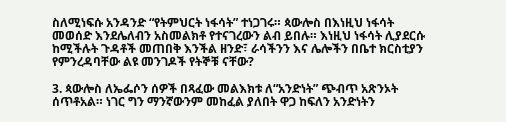ስለሚነፍሱ አንዳንድ “የትምህርት ነፋሳት” ተነጋገሩ። ጳውሎስ በእነዚህ ነፋሳት መወሰድ እንደሌለብን አስመልክቶ የተናገረውን ልብ ይበሉ። እነዚህ ነፋሳት ሊያደርሱ ከሚችሉት ጉዳቶች መጠበቅ እንችል ዘንድ፣ ራሳችንን እና ሌሎችን በቤተ ክርስቲያን የምንረዳባቸው ልዩ መንገዶች የትኞቹ ናቸው?

3. ጳውሎስ ለኤፌሶን ሰዎች በጻፈው መልእክቱ ለ“አንድነት” ጭብጥ አጽንኦት ሰጥቶአል። ነገር ግን ማንኛውንም መከፈል ያለበት ዋጋ ከፍለን አንድነትን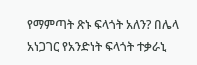የማምጣት ጽኑ ፍላጎት አለን? በሌላ አነጋገር የአንድነት ፍላጎት ተቃራኒ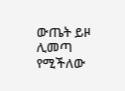ውጤት ይዞ ሊመጣ የሚችለው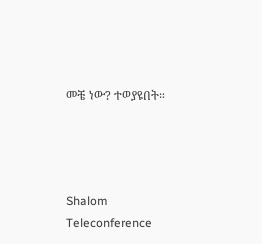መቼ ነው? ተወያዩበት።




Shalom Teleconference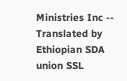Ministries Inc -- Translated by Ethiopian SDA union SSL